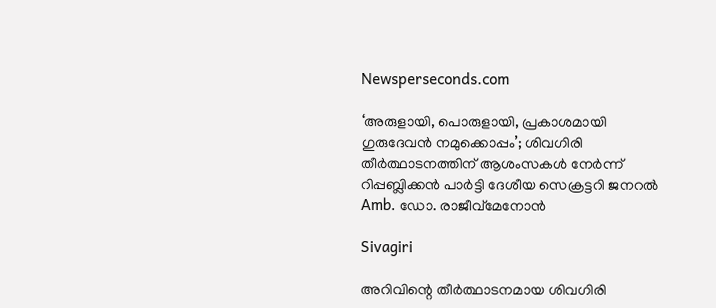Newsperseconds.com

‘അരുളായി, പൊരുളായി, പ്രകാശമായി ഗുരുദേവന്‍ നമുക്കൊപ്പം’; ശിവഗിരി തീര്‍ത്ഥാടനത്തിന് ആശംസകള്‍ നേര്‍ന്ന് റിപ്പബ്ലിക്കന്‍ പാര്‍ട്ടി ദേശീയ സെക്രട്ടറി ജനറല്‍ Amb. ഡോ. രാജീവ്മേനോന്‍

Sivagiri

അറിവിന്റെ തീര്‍ത്ഥാടനമായ ശിവഗിരി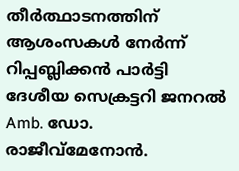തീര്‍ത്ഥാടനത്തിന് ആശംസകള്‍ നേര്‍ന്ന് റിപ്പബ്ലിക്കന്‍ പാര്‍ട്ടി ദേശീയ സെക്രട്ടറി ജനറല്‍ Amb. ഡോ. രാജീവ്മേനോന്‍.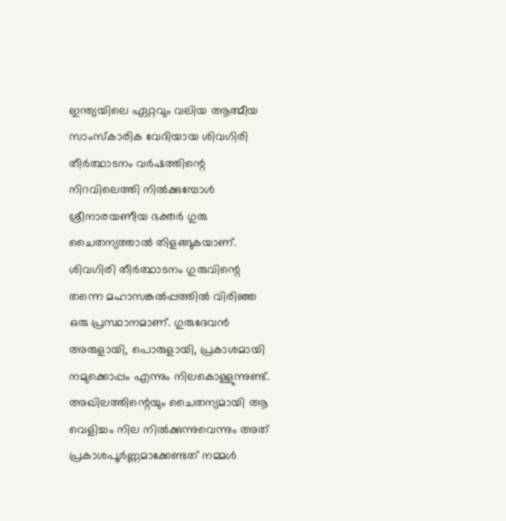ഇന്ത്യയിലെ ഏറ്റവും വലിയ ആത്മീയ സാംസ്‌കാരിക വേദിയായ ശിവഗിരി തീര്‍ത്ഥാടനം വര്‍ഷത്തിന്റെ നിറവിലെത്തി നില്‍ക്കുമ്പോള്‍ ശ്രീനാരയണീയ ഭക്തര്‍ ഗുരു ചൈതന്യത്താല്‍ തിളങ്ങുകയാണ്. ശിവഗിരി തീര്‍ത്ഥാടനം ഗുരുവിന്റെ തന്നെ മഹാസങ്കല്‍പ്പത്തില്‍ വിരിഞ്ഞ ഒരു പ്രസ്ഥാനമാണ്. ഗുരുദേവന്‍ അരുളായി, പൊരുളായി, പ്രകാശമായി നമുക്കൊപ്പം എന്നും നിലകൊള്ളുന്നുണ്ട്. അഖിലത്തിന്റെയും ചൈതന്യമായി ആ വെളിച്ചം നില നില്‍ക്കുന്നുവെന്നും അത് പ്രകാശപൂര്‍ണ്ണമാക്കേണ്ടത് നമ്മള്‍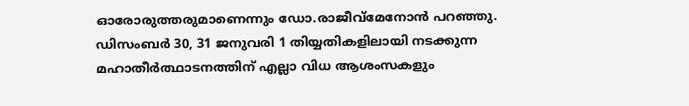ഓരോരുത്തരുമാണെന്നും ഡോ.രാജീവ്‌മേനോന്‍ പറഞ്ഞു. ഡിസംബര്‍ 30, 31 ജനുവരി 1 തിയ്യതികളിലായി നടക്കുന്ന മഹാതീര്‍ത്ഥാടനത്തിന് എല്ലാ വിധ ആശംസകളും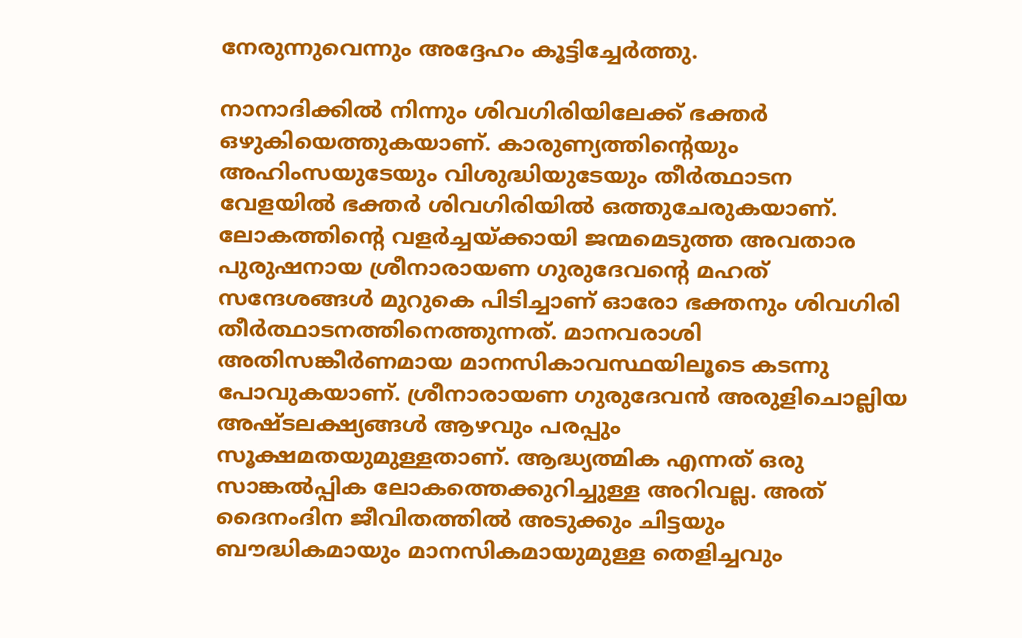നേരുന്നുവെന്നും അദ്ദേഹം കൂട്ടിച്ചേര്‍ത്തു.

നാനാദിക്കില്‍ നിന്നും ശിവഗിരിയിലേക്ക് ഭക്തര്‍ ഒഴുകിയെത്തുകയാണ്. കാരുണ്യത്തിന്റെയും അഹിംസയുടേയും വിശുദ്ധിയുടേയും തീര്‍ത്ഥാടന വേളയില്‍ ഭക്തര്‍ ശിവഗിരിയില്‍ ഒത്തുചേരുകയാണ്. ലോകത്തിന്റെ വളര്‍ച്ചയ്ക്കായി ജന്മമെടുത്ത അവതാര പുരുഷനായ ശ്രീനാരായണ ഗുരുദേവന്റെ മഹത് സന്ദേശങ്ങള്‍ മുറുകെ പിടിച്ചാണ് ഓരോ ഭക്തനും ശിവഗിരി തീര്‍ത്ഥാടനത്തിനെത്തുന്നത്. മാനവരാശി അതിസങ്കീര്‍ണമായ മാനസികാവസ്ഥയിലൂടെ കടന്നു പോവുകയാണ്. ശ്രീനാരായണ ഗുരുദേവന്‍ അരുളിചൊല്ലിയ അഷ്ടലക്ഷ്യങ്ങള്‍ ആഴവും പരപ്പും സൂക്ഷമതയുമുള്ളതാണ്. ആദ്ധ്യത്മിക എന്നത് ഒരു സാങ്കല്‍പ്പിക ലോകത്തെക്കുറിച്ചുള്ള അറിവല്ല. അത് ദൈനംദിന ജീവിതത്തില്‍ അടുക്കും ചിട്ടയും ബൗദ്ധികമായും മാനസികമായുമുള്ള തെളിച്ചവും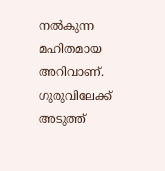നല്‍കുന്ന മഹിതമായ അറിവാണ്. ഗുരുവിലേക്ക് അടുത്ത്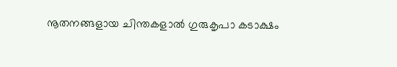നൂതനങ്ങളായ ചിന്തകളാല്‍ ഗുരുകൃപാ കടാക്ഷം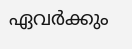ഏവര്‍ക്കും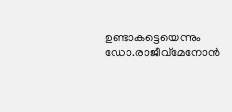ഉണ്ടാകട്ടെയെന്നും ഡോ.രാജീവ്‌മേനോന്‍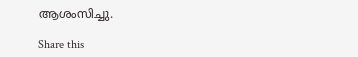ആശംസിച്ചു.

Share this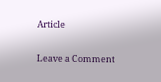Article

Leave a Comment